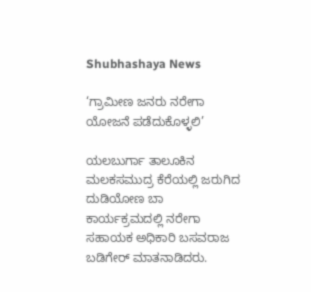Shubhashaya News

‘ಗ್ರಾಮೀಣ ಜನರು ನರೇಗಾ ಯೋಜನೆ ಪಡೆದುಕೊಳ್ಳಲಿ’

ಯಲಬುರ್ಗಾ ತಾಲೂಕಿನ ಮಲಕಸಮುದ್ರ ಕೆರೆಯಲ್ಲಿ ಜರುಗಿದ ದುಡಿಯೋಣ ಬಾ
ಕಾರ್ಯಕ್ರಮದಲ್ಲಿ ನರೇಗಾ ಸಹಾಯಕ ಅಧಿಕಾರಿ ಬಸವರಾಜ ಬಡಿಗೇರ್ ಮಾತನಾಡಿದರು.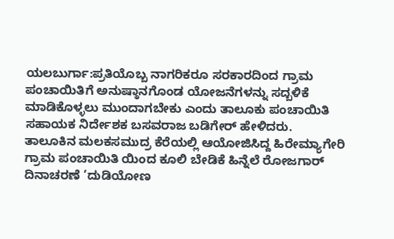ಯಲಬುರ್ಗಾ:ಪ್ರತಿಯೊಬ್ಬ ನಾಗರಿಕರೂ ಸರಕಾರದಿಂದ ಗ್ರಾಮ ಪಂಚಾಯಿತಿಗೆ ಅನುಷ್ಠಾನಗೊಂಡ ಯೋಜನೆಗಳನ್ನು ಸದ್ಬಳಿಕೆ ಮಾಡಿಕೊಳ್ಳಲು ಮುಂದಾಗಬೇಕು ಎಂದು ತಾಲೂಕು ಪಂಚಾಯಿತಿ ಸಹಾಯಕ ನಿರ್ದೇಶಕ ಬಸವರಾಜ ಬಡಿಗೇರ್ ಹೇಳಿದರು.
ತಾಲೂಕಿನ ಮಲಕಸಮುದ್ರ ಕೆರೆಯಲ್ಲಿ ಆಯೋಜಿಸಿದ್ದ ಹಿರೇಮ್ಯಾಗೇರಿ ಗ್ರಾಮ ಪಂಚಾಯಿತಿ ಯಿಂದ ಕೂಲಿ ಬೇಡಿಕೆ ಹಿನ್ನೆಲೆ ರೋಜಗಾರ್ ದಿನಾಚರಣೆ ‘ದುಡಿಯೋಣ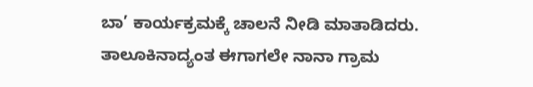ಬಾ’ ಕಾರ್ಯಕ್ರಮಕ್ಕೆ ಚಾಲನೆ ನೀಡಿ ಮಾತಾಡಿದರು.
ತಾಲೂಕಿನಾದ್ಯಂತ ಈಗಾಗಲೇ ನಾನಾ ಗ್ರಾಮ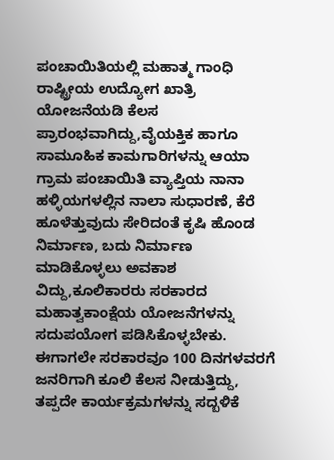ಪಂಚಾಯಿತಿಯಲ್ಲಿ ಮಹಾತ್ಮ ಗಾಂಧಿ ರಾಷ್ಟ್ರೀಯ ಉದ್ಯೋಗ ಖಾತ್ರಿ ಯೋಜನೆಯಡಿ ಕೆಲಸ ಪ್ರಾರಂಭವಾಗಿದ್ದು,ವೈಯಕ್ತಿಕ ಹಾಗೂ ಸಾಮೂಹಿಕ ಕಾಮಗಾರಿಗಳನ್ನು ಆಯಾ ಗ್ರಾಮ ಪಂಚಾಯಿತಿ ವ್ಯಾಪ್ತಿಯ ನಾನಾ ಹಳ್ಳಿಯಗಳಲ್ಲಿನ ನಾಲಾ ಸುಧಾರಣೆ, ಕೆರೆ ಹೂಳೆತ್ತುವುದು ಸೇರಿದಂತೆ ಕೃಷಿ ಹೊಂಡ ನಿರ್ಮಾಣ, ಬದು ನಿರ್ಮಾಣ ಮಾಡಿಕೊಳ್ಳಲು ಅವಕಾಶ ವಿದ್ದು,ಕೂಲಿಕಾರರು ಸರಕಾರದ ಮಹಾತ್ವಕಾಂಕ್ಷೆಯ ಯೋಜನೆಗಳನ್ನು ಸದುಪಯೋಗ ಪಡಿಸಿಕೊಳ್ಳಬೇಕು. ಈಗಾಗಲೇ ಸರಕಾರವೂ 100 ದಿನಗಳವರಗೆ ಜನರಿಗಾಗಿ ಕೂಲಿ ಕೆಲಸ ನೀಡುತ್ತಿದ್ದು, ತಪ್ಪದೇ ಕಾರ್ಯಕ್ರಮಗಳನ್ನು ಸದ್ಬಳಿಕೆ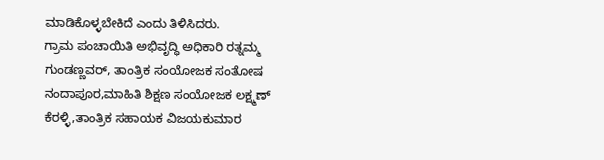ಮಾಡಿಕೊಳ್ಳಬೇಕಿದೆ ಎಂದು ತಿಳಿಸಿದರು.
ಗ್ರಾಮ ಪಂಚಾಯಿತಿ ಅಭಿವೃದ್ಧಿ ಅಧಿಕಾರಿ ರತ್ನಮ್ಮ ಗುಂಡಣ್ಣವರ್, ತಾಂತ್ರಿಕ ಸಂಯೋಜಕ ಸಂತೋಷ ನಂದಾಪೂರ,ಮಾಹಿತಿ ಶಿಕ್ಷಣ ಸಂಯೋಜಕ ಲಕ್ಷ್ಮಣ್ ಕೆರಳ್ಳಿ,ತಾಂತ್ರಿಕ ಸಹಾಯಕ ವಿಜಯಕುಮಾರ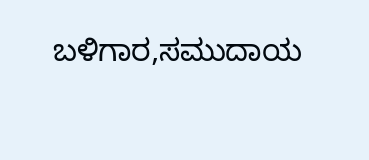ಬಳಿಗಾರ,ಸಮುದಾಯ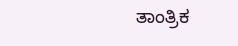ತಾಂತ್ರಿಕ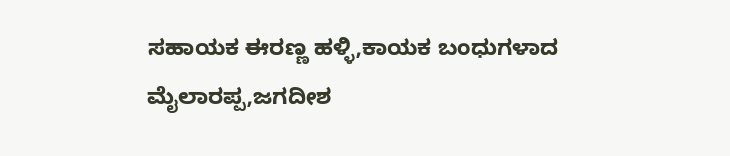ಸಹಾಯಕ ಈರಣ್ಣ ಹಳ್ಳಿ,ಕಾಯಕ ಬಂಧುಗಳಾದ ಮೈಲಾರಪ್ಪ,ಜಗದೀಶ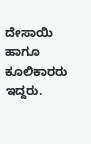ದೇಸಾಯಿ ಹಾಗೂ ಕೂಲಿಕಾರರು ಇದ್ದರು.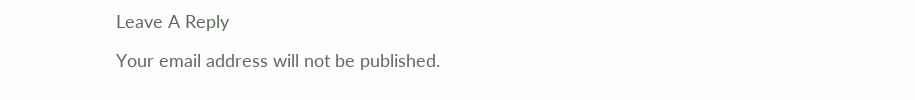Leave A Reply

Your email address will not be published.